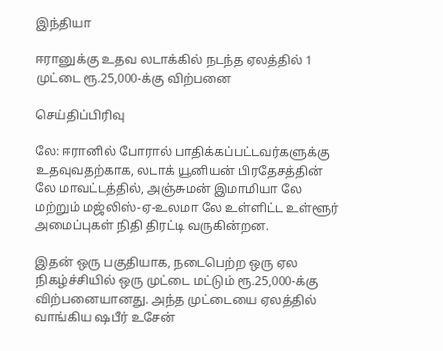இந்தியா

ஈரானுக்கு உதவ லடாக்கில் நடந்த ஏலத்தில் 1 முட்டை ரூ.25,000-க்கு விற்பனை

செய்திப்பிரிவு

லே: ஈரானில் போரால் பாதிக்கப்பட்டவர்களுக்கு உதவுவதற்காக, லடாக் யூனியன் பிரதேசத்தின் லே மாவட்டத்தில், அஞ்சுமன் இமாமியா லே மற்றும் மஜ்லிஸ்-ஏ-உலமா லே உள்ளிட்ட உள்ளூர் அமைப்புகள் நிதி திரட்டி வருகின்றன.

இதன் ஒரு பகுதியாக, நடைபெற்ற ஒரு ஏல நிகழ்ச்சியில் ஒரு முட்டை மட்டும் ரூ.25,000-க்கு விற்பனையானது. அந்த முட்டையை ஏலத்தில் வாங்கிய ஷபீர் உசேன்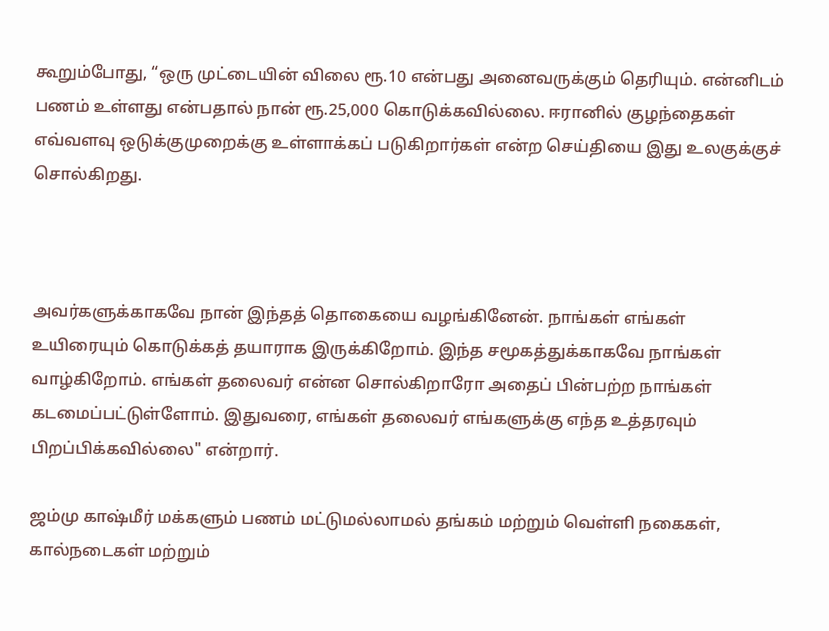கூறும்போது, “ஒரு முட்டையின் விலை ரூ.10 என்பது அனைவருக்கும் தெரியும். என்னிடம் பணம் உள்ளது என்பதால் நான் ரூ.25,000 கொடுக்கவில்லை. ஈரானில் குழந்தைகள் எவ்வளவு ஒடுக்குமுறைக்கு உள்ளாக்கப் படுகிறார்கள் என்ற செய்தியை இது உலகுக்குச் சொல்கிறது.



அவர்களுக்காகவே நான் இந்தத் தொகையை வழங்கினேன். நாங்கள் எங்கள் உயிரையும் கொடுக்கத் தயாராக இருக்கிறோம். இந்த சமூகத்துக்காகவே நாங்கள் வாழ்கிறோம். எங்கள் தலைவர் என்ன சொல்கிறாரோ அதைப் பின்பற்ற நாங்கள் கடமைப்பட்டுள்ளோம். இதுவரை, எங்கள் தலைவர் எங்களுக்கு எந்த உத்தரவும் பிறப்பிக்கவில்லை" என்றார்.

ஜம்மு காஷ்மீர் மக்களும் பணம் மட்டுமல்லாமல் தங்கம் மற்றும் வெள்ளி நகைகள், கால்நடைகள் மற்றும்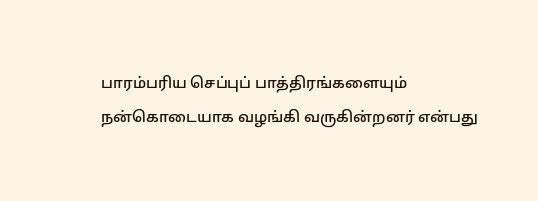பாரம்பரிய செப்புப் பாத்திரங்களையும் நன்கொடையாக வழங்கி வருகின்றனர் என்பது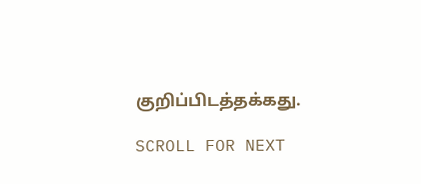குறிப்பிடத்தக்கது.

SCROLL FOR NEXT